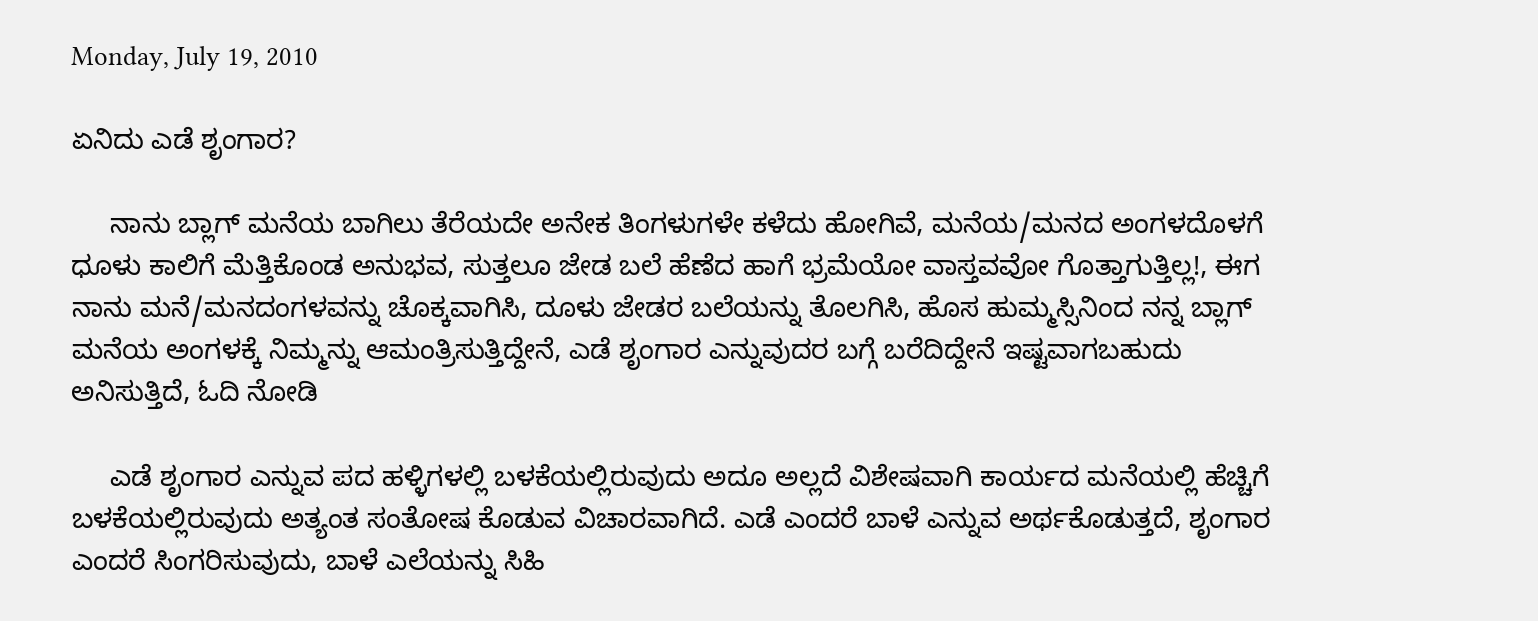Monday, July 19, 2010

ಏನಿದು ಎಡೆ ಶೃಂಗಾರ?

     ನಾನು ಬ್ಲಾಗ್ ಮನೆಯ ಬಾಗಿಲು ತೆರೆಯದೇ ಅನೇಕ ತಿಂಗಳುಗಳೇ ಕಳೆದು ಹೋಗಿವೆ, ಮನೆಯ/ಮನದ ಅಂಗಳದೊಳಗೆ ಧೂಳು ಕಾಲಿಗೆ ಮೆತ್ತಿಕೊಂಡ ಅನುಭವ, ಸುತ್ತಲೂ ಜೇಡ ಬಲೆ ಹೆಣೆದ ಹಾಗೆ ಭ್ರಮೆಯೋ ವಾಸ್ತವವೋ ಗೊತ್ತಾಗುತ್ತಿಲ್ಲ!, ಈಗ ನಾನು ಮನೆ/ಮನದಂಗಳವನ್ನು ಚೊಕ್ಕವಾಗಿಸಿ, ದೂಳು ಜೇಡರ ಬಲೆಯನ್ನು ತೊಲಗಿಸಿ, ಹೊಸ ಹುಮ್ಮಸ್ಸಿನಿಂದ ನನ್ನ ಬ್ಲಾಗ್ ಮನೆಯ ಅಂಗಳಕ್ಕೆ ನಿಮ್ಮನ್ನು ಆಮಂತ್ರಿಸುತ್ತಿದ್ದೇನೆ, ಎಡೆ ಶೃಂಗಾರ ಎನ್ನುವುದರ ಬಗ್ಗೆ ಬರೆದಿದ್ದೇನೆ ಇಷ್ಟವಾಗಬಹುದು ಅನಿಸುತ್ತಿದೆ, ಓದಿ ನೋಡಿ

     ಎಡೆ ಶೃಂಗಾರ ಎನ್ನುವ ಪದ ಹಳ್ಳಿಗಳಲ್ಲಿ ಬಳಕೆಯಲ್ಲಿರುವುದು ಅದೂ ಅಲ್ಲದೆ ವಿಶೇಷವಾಗಿ ಕಾರ್ಯದ ಮನೆಯಲ್ಲಿ ಹೆಚ್ಚಿಗೆ ಬಳಕೆಯಲ್ಲಿರುವುದು ಅತ್ಯಂತ ಸಂತೋಷ ಕೊಡುವ ವಿಚಾರವಾಗಿದೆ. ಎಡೆ ಎಂದರೆ ಬಾಳೆ ಎನ್ನುವ ಅರ್ಥಕೊಡುತ್ತದೆ, ಶೃಂಗಾರ ಎಂದರೆ ಸಿಂಗರಿಸುವುದು, ಬಾಳೆ ಎಲೆಯನ್ನು ಸಿಹಿ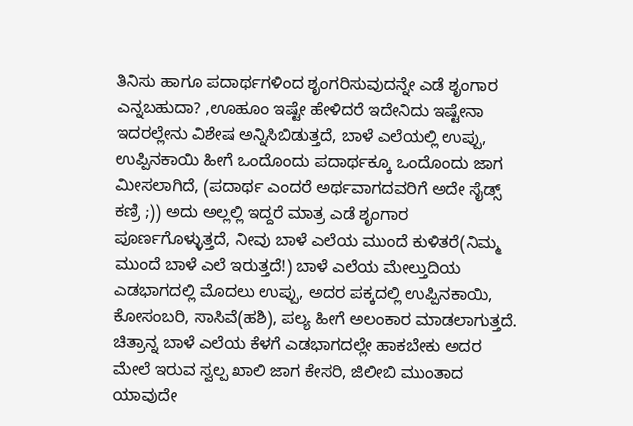ತಿನಿಸು ಹಾಗೂ ಪದಾರ್ಥಗಳಿಂದ ಶೃಂಗರಿಸುವುದನ್ನೇ ಎಡೆ ಶೃಂಗಾರ ಎನ್ನಬಹುದಾ? ,ಊಹೂಂ ಇಷ್ಟೇ ಹೇಳಿದರೆ ಇದೇನಿದು ಇಷ್ಟೇನಾ ಇದರಲ್ಲೇನು ವಿಶೇಷ ಅನ್ನಿಸಿಬಿಡುತ್ತದೆ, ಬಾಳೆ ಎಲೆಯಲ್ಲಿ ಉಪ್ಪು, ಉಪ್ಪಿನಕಾಯಿ ಹೀಗೆ ಒಂದೊಂದು ಪದಾರ್ಥಕ್ಕೂ ಒಂದೊಂದು ಜಾಗ ಮೀಸಲಾಗಿದೆ, (ಪದಾರ್ಥ ಎಂದರೆ ಅರ್ಥವಾಗದವರಿಗೆ ಅದೇ ಸೈಡ್ಸ್ ಕಣ್ರಿ ;)) ಅದು ಅಲ್ಲಲ್ಲಿ ಇದ್ದರೆ ಮಾತ್ರ ಎಡೆ ಶೃಂಗಾರ ಪೂರ್ಣಗೊಳ್ಳುತ್ತದೆ, ನೀವು ಬಾಳೆ ಎಲೆಯ ಮುಂದೆ ಕುಳಿತರೆ(ನಿಮ್ಮ ಮುಂದೆ ಬಾಳೆ ಎಲೆ ಇರುತ್ತದೆ!) ಬಾಳೆ ಎಲೆಯ ಮೇಲ್ತುದಿಯ ಎಡಭಾಗದಲ್ಲಿ ಮೊದಲು ಉಪ್ಪು, ಅದರ ಪಕ್ಕದಲ್ಲಿ ಉಪ್ಪಿನಕಾಯಿ, ಕೋಸಂಬರಿ, ಸಾಸಿವೆ(ಹಶಿ), ಪಲ್ಯ ಹೀಗೆ ಅಲಂಕಾರ ಮಾಡಲಾಗುತ್ತದೆ. ಚಿತ್ರಾನ್ನ ಬಾಳೆ ಎಲೆಯ ಕೆಳಗೆ ಎಡಭಾಗದಲ್ಲೇ ಹಾಕಬೇಕು ಅದರ ಮೇಲೆ ಇರುವ ಸ್ವಲ್ಪ ಖಾಲಿ ಜಾಗ ಕೇಸರಿ, ಜಿಲೀಬಿ ಮುಂತಾದ ಯಾವುದೇ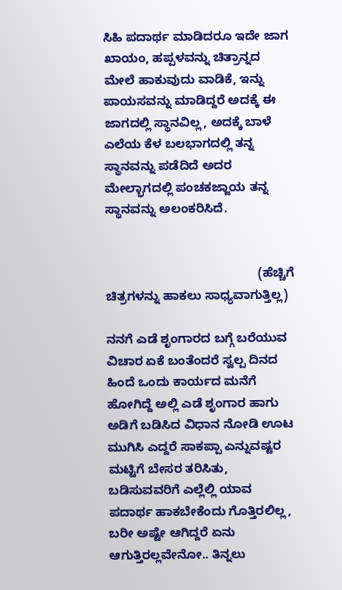ಸಿಹಿ ಪದಾರ್ಥ ಮಾಡಿದರೂ ಇದೇ ಜಾಗ ಖಾಯಂ, ಹಪ್ಪಳವನ್ನು ಚಿತ್ರಾನ್ನದ ಮೇಲೆ ಹಾಕುವುದು ವಾಡಿಕೆ, ಇನ್ನು ಪಾಯಸವನ್ನು ಮಾಡಿದ್ದರೆ ಅದಕ್ಕೆ ಈ ಜಾಗದಲ್ಲಿ ಸ್ಥಾನವಿಲ್ಲ, ಅದಕ್ಕೆ ಬಾಳೆ ಎಲೆಯ ಕೆಳ ಬಲಭಾಗದಲ್ಲಿ ತನ್ನ ಸ್ಥಾನವನ್ನು ಪಡೆದಿದೆ ಅದರ ಮೇಲ್ಭಾಗದಲ್ಲಿ ಪಂಚಕಜ್ಜಾಯ ತನ್ನ ಸ್ಥಾನವನ್ನು ಅಲಂಕರಿಸಿದೆ.


                                            (ಹೆಚ್ಚಿಗೆ ಚಿತ್ರಗಳನ್ನು ಹಾಕಲು ಸಾಧ್ಯವಾಗುತ್ತಿಲ್ಲ)

ನನಗೆ ಎಡೆ ಶೃಂಗಾರದ ಬಗ್ಗೆ ಬರೆಯುವ ವಿಚಾರ ಏಕೆ ಬಂತೆಂದರೆ ಸ್ವಲ್ಪ ದಿನದ ಹಿಂದೆ ಒಂದು ಕಾರ್ಯದ ಮನೆಗೆ ಹೋಗಿದ್ದೆ ಅಲ್ಲಿ ಎಡೆ ಶೃಂಗಾರ ಹಾಗು ಅಡಿಗೆ ಬಡಿಸಿದ ವಿಧಾನ ನೋಡಿ ಊಟ ಮುಗಿಸಿ ಎದ್ದರೆ ಸಾಕಪ್ಪಾ ಎನ್ನುವಷ್ಟರ ಮಟ್ಟಿಗೆ ಬೇಸರ ತರಿಸಿತು, ಬಡಿಸುವವರಿಗೆ ಎಲ್ಲೆಲ್ಲಿ ಯಾವ ಪದಾರ್ಥ ಹಾಕಬೇಕೆಂದು ಗೊತ್ತಿರಲಿಲ್ಲ, ಬರೀ ಅಷ್ಟೇ ಆಗಿದ್ದರೆ ಏನು ಆಗುತ್ತಿರಲ್ಲವೇನೋ.. ತಿನ್ನಲು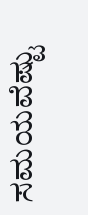ಸಮಯವೆಷ್ಟು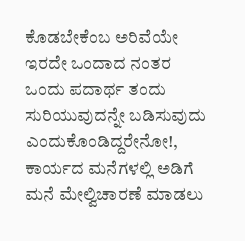ಕೊಡಬೇಕೆಂಬ ಅರಿವೆಯೇ ಇರದೇ ಒಂದಾದ ನಂತರ ಒಂದು ಪದಾರ್ಥ ತಂದು ಸುರಿಯುವುದನ್ನೇ ಬಡಿಸುವುದು ಎಂದುಕೊಂಡಿದ್ದರೇನೋ!, ಕಾರ್ಯದ ಮನೆಗಳಲ್ಲಿ ಅಡಿಗೆ ಮನೆ ಮೇಲ್ವಿಚಾರಣೆ ಮಾಡಲು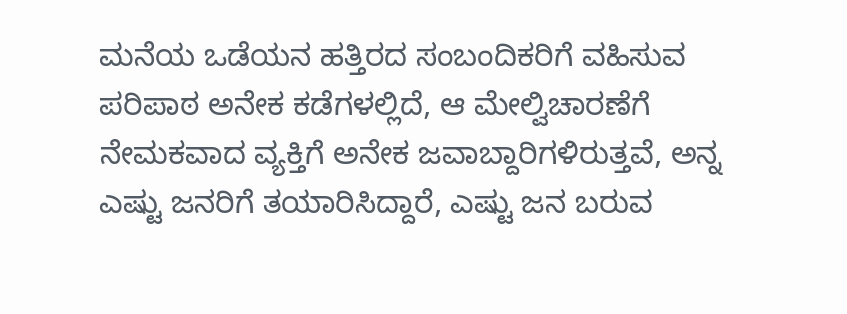ಮನೆಯ ಒಡೆಯನ ಹತ್ತಿರದ ಸಂಬಂದಿಕರಿಗೆ ವಹಿಸುವ ಪರಿಪಾಠ ಅನೇಕ ಕಡೆಗಳಲ್ಲಿದೆ, ಆ ಮೇಲ್ವಿಚಾರಣೆಗೆ ನೇಮಕವಾದ ವ್ಯಕ್ತಿಗೆ ಅನೇಕ ಜವಾಬ್ದಾರಿಗಳಿರುತ್ತವೆ, ಅನ್ನ ಎಷ್ಟು ಜನರಿಗೆ ತಯಾರಿಸಿದ್ದಾರೆ, ಎಷ್ಟು ಜನ ಬರುವ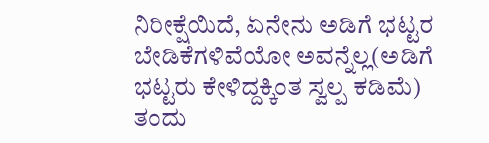ನಿರೀಕ್ಷೆಯಿದೆ, ಏನೇನು ಅಡಿಗೆ ಭಟ್ಟರ ಬೇಡಿಕೆಗಳಿವೆಯೋ ಅವನ್ನೆಲ್ಲ(ಅಡಿಗೆ ಭಟ್ಟರು ಕೇಳಿದ್ದಕ್ಕಿಂತ ಸ್ವಲ್ಪ ಕಡಿಮೆ) ತಂದು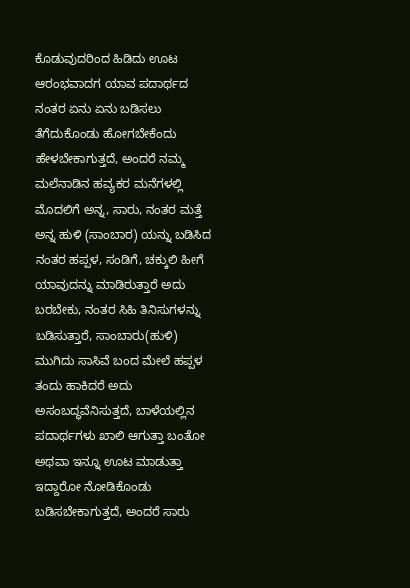ಕೊಡುವುದರಿಂದ ಹಿಡಿದು ಊಟ ಆರಂಭವಾದಗ ಯಾವ ಪದಾರ್ಥದ ನಂತರ ಏನು ಏನು ಬಡಿಸಲು ತೆಗೆದುಕೊಂಡು ಹೋಗಬೇಕೆಂದು ಹೇಳಬೇಕಾಗುತ್ತದೆ, ಅಂದರೆ ನಮ್ಮ ಮಲೆನಾಡಿನ ಹವ್ಯಕರ ಮನೆಗಳಲ್ಲಿ ಮೊದಲಿಗೆ ಅನ್ನ, ಸಾರು, ನಂತರ ಮತ್ತೆ ಅನ್ನ ಹುಳಿ (ಸಾಂಬಾರ) ಯನ್ನು ಬಡಿಸಿದ ನಂತರ ಹಪ್ಪಳ, ಸಂಡಿಗೆ, ಚಕ್ಕುಲಿ ಹೀಗೆ ಯಾವುದನ್ನು ಮಾಡಿರುತ್ತಾರೆ ಅದು ಬರಬೇಕು, ನಂತರ ಸಿಹಿ ತಿನಿಸುಗಳನ್ನು ಬಡಿಸುತ್ತಾರೆ, ಸಾಂಬಾರು(ಹುಳಿ) ಮುಗಿದು ಸಾಸಿವೆ ಬಂದ ಮೇಲೆ ಹಪ್ಪಳ ತಂದು ಹಾಕಿದರೆ ಅದು ಅಸಂಬದ್ಧವೆನಿಸುತ್ತದೆ, ಬಾಳೆಯಲ್ಲಿನ ಪದಾರ್ಥಗಳು ಖಾಲಿ ಆಗುತ್ತಾ ಬಂತೋ ಅಥವಾ ಇನ್ನೂ ಊಟ ಮಾಡುತ್ತಾ ಇದ್ದಾರೋ ನೋಡಿಕೊಂಡು ಬಡಿಸಬೇಕಾಗುತ್ತದೆ, ಅಂದರೆ ಸಾರು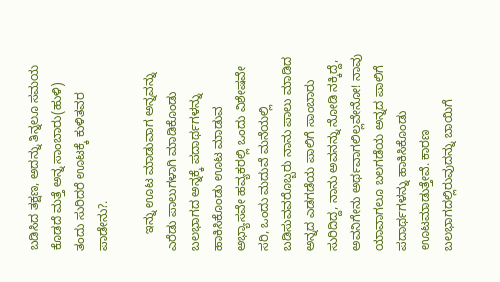ಬಡಿಸಿದ ತಕ್ಷಣ, ಅದನ್ನು ತಿನ್ನಲೂ ಸಮಯ ಕೊಡದೆ ಮತ್ತೆ ಅನ್ನ ಸಾಂಬಾರು(ಹುಳಿ) ತಂದು ಸುರಿದರೆ ಊಟಕ್ಕೆ ಕುಳಿತವರ ಪಾಡೇನು?.

     ಇನ್ನು ಊಟ ಮಾಡುವಾಗ ಅನ್ನವನ್ನು ಎರೆಡು ಪಾಲುಗಳಾಗಿ ಮಾಡಿಕೊಂಡು ಬಲಭಾಗದ ಅನ್ನಕ್ಕೆ ಪದಾರ್ಥಗಳನ್ನು ಹಾಕಿಸಿಕೊಂಡು ಊಟ ಮಾಡುವ ಅಭ್ಯಾಸವೇ ಹವ್ಯಕರಲ್ಲಿ ಒಂದು ವಿಶೇಷವೇ ಸರಿ, ಒಂದು ಮದುವೆ ಮನೆಯಲ್ಲಿ ಬಡಿಸುವವರೊಬ್ಬರು ನಾನು ಪಾಲು ಮಾಡಿದ ಅನ್ನದ ಎಡಗಡೆಯ ಪಾಲಿಗೆ ಸಾಂಬಾರು ಸುರಿದಿದ್ದ, ನಾನು ಅವನನ್ನು ನೋಡಿ ನಕ್ಕಿದ್ದೆ, ಅವನಿಗೇನು ಅರ್ಥವಾಗಲಿಲ್ಲವೇನೋ! ನಾವು ಯಾವಾಗಲೂ ಬಲಗಡೆಯ ಅನ್ನದ ಪಾಲಿಗೆ ಪದಾರ್ಥಗಳನ್ನು ಹಾಕಿಸಿಕೊಂಡು ಊಟಮಾಡುತ್ತೇವೆ. ಕಾರಣ ಬಲಭಾಗದಲ್ಲಿರುವುದನ್ನು ಬಾಯಿಗೆ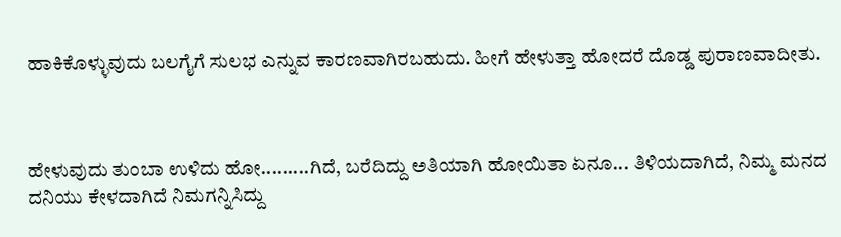ಹಾಕಿಕೊಳ್ಳುವುದು ಬಲಗೈಗೆ ಸುಲಭ ಎನ್ನುವ ಕಾರಣವಾಗಿರಬಹುದು. ಹೀಗೆ ಹೇಳುತ್ತಾ ಹೋದರೆ ದೊಡ್ಡ ಪುರಾಣವಾದೀತು.



ಹೇಳುವುದು ತುಂಬಾ ಉಳಿದು ಹೋ.........ಗಿದೆ, ಬರೆದಿದ್ದು ಅತಿಯಾಗಿ ಹೋಯಿತಾ ಏನೂ... ತಿಳಿಯದಾಗಿದೆ, ನಿಮ್ಮ ಮನದ ದನಿಯು ಕೇಳದಾಗಿದೆ ನಿಮಗನ್ನಿಸಿದ್ದು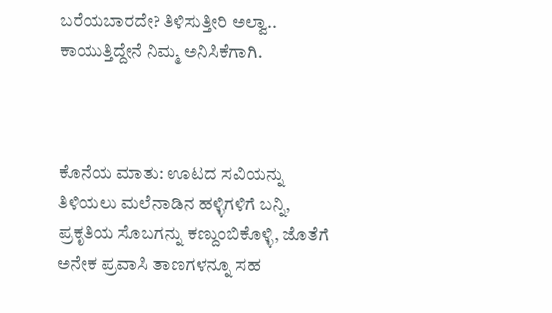ಬರೆಯಬಾರದೇ? ತಿಳಿಸುತ್ತೀರಿ ಅಲ್ವಾ.. ಕಾಯುತ್ತಿದ್ದೇನೆ ನಿಮ್ಮ ಅನಿಸಿಕೆಗಾಗಿ.



ಕೊನೆಯ ಮಾತು: ಊಟದ ಸವಿಯನ್ನು ತಿಳಿಯಲು ಮಲೆನಾಡಿನ ಹಳ್ಳಿಗಳಿಗೆ ಬನ್ನಿ, ಪ್ರಕೃತಿಯ ಸೊಬಗನ್ನು ಕಣ್ದುಂಬಿಕೊಳ್ಳಿ, ಜೊತೆಗೆ ಅನೇಕ ಪ್ರವಾಸಿ ತಾಣಗಳನ್ನೂ ಸಹ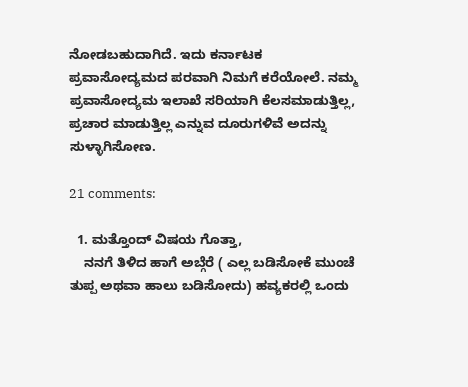ನೋಡಬಹುದಾಗಿದೆ. ಇದು ಕರ್ನಾಟಕ ಪ್ರವಾಸೋದ್ಯಮದ ಪರವಾಗಿ ನಿಮಗೆ ಕರೆಯೋಲೆ. ನಮ್ಮ ಪ್ರವಾಸೋದ್ಯಮ ಇಲಾಖೆ ಸರಿಯಾಗಿ ಕೆಲಸಮಾಡುತ್ತಿಲ್ಲ, ಪ್ರಚಾರ ಮಾಡುತ್ತಿಲ್ಲ ಎನ್ನುವ ದೂರುಗಳಿವೆ ಅದನ್ನು ಸುಳ್ಳಾಗಿಸೋಣ.

21 comments:

  1. ಮತ್ತೊಂದ್ ವಿಷಯ ಗೊತ್ತಾ,
    ನನಗೆ ತಿಳಿದ ಹಾಗೆ ಅಬ್ಗೆರೆ ( ಎಲ್ಲ ಬಡಿಸೋಕೆ ಮುಂಚೆ ತುಪ್ಪ ಅಥವಾ ಹಾಲು ಬಡಿಸೋದು) ಹವ್ಯಕರಲ್ಲಿ ಒಂದು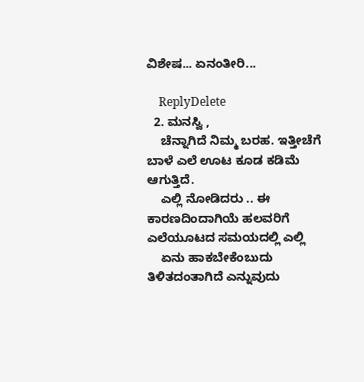ವಿಶೇಷ... ಏನಂತೀರಿ...

    ReplyDelete
  2. ಮನಸ್ವಿ ,
    ಚೆನ್ನಾಗಿದೆ ನಿಮ್ಮ ಬರಹ. ಇತ್ತೀಚೆಗೆ ಬಾಳೆ ಎಲೆ ಊಟ ಕೂಡ ಕಡಿಮೆ ಆಗುತ್ತಿದೆ.
    ಎಲ್ಲಿ ನೋಡಿದರು .. ಈ ಕಾರಣದಿಂದಾಗಿಯೆ ಹಲವರಿಗೆ ಎಲೆಯೂಟದ ಸಮಯದಲ್ಲಿ ಎಲ್ಲಿ
    ಏನು ಹಾಕಬೇಕೆಂಬುದು ತಿಳಿತದಂತಾಗಿದೆ ಎನ್ನುವುದು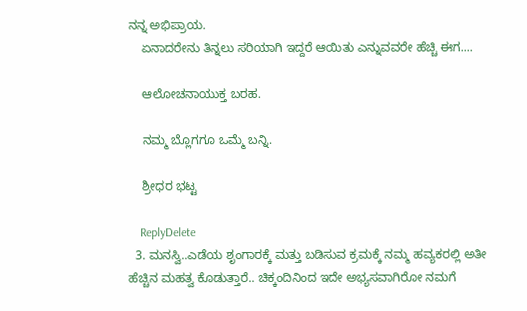ನನ್ನ ಅಭಿಪ್ರಾಯ.
    ಏನಾದರೇನು ತಿನ್ನಲು ಸರಿಯಾಗಿ ಇದ್ದರೆ ಆಯಿತು ಎನ್ನುವವರೇ ಹೆಚ್ಚಿ ಈಗ....

    ಆಲೋಚನಾಯುಕ್ತ ಬರಹ.

    ನಮ್ಮ ಬ್ಲೊಗಗೂ ಒಮ್ಮೆ ಬನ್ನಿ.

    ಶ್ರೀಧರ ಭಟ್ಟ

    ReplyDelete
  3. ಮನಸ್ವಿ..ಎಡೆಯ ಶೃಂಗಾರಕ್ಕೆ ಮತ್ತು ಬಡಿಸುವ ಕ್ರಮಕ್ಕೆ ನಮ್ಮ ಹವ್ಯಕರಲ್ಲಿ ಅತೀ ಹೆಚ್ಚಿನ ಮಹತ್ವ ಕೊಡುತ್ತಾರೆ.. ಚಿಕ್ಕಂದಿನಿಂದ ಇದೇ ಅಭ್ಯಸವಾಗಿರೋ ನಮಗೆ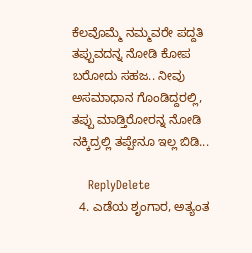ಕೆಲವೊಮ್ಮೆ ನಮ್ಮವರೇ ಪದ್ದತಿ ತಪ್ಪುವದನ್ನ ನೋಡಿ ಕೋಪ ಬರೋದು ಸಹಜ.. ನೀವು ಅಸಮಾಧಾನ ಗೊಂಡಿದ್ದರಲ್ಲಿ, ತಪ್ಪು ಮಾಡ್ತಿರೋರನ್ನ ನೋಡಿ ನಕ್ಕಿದ್ರಲ್ಲಿ ತಪ್ಪೇನೂ ಇಲ್ಲ ಬಿಡಿ...

    ReplyDelete
  4. ಎಡೆಯ ಶೃಂಗಾರ, ಅತ್ಯಂತ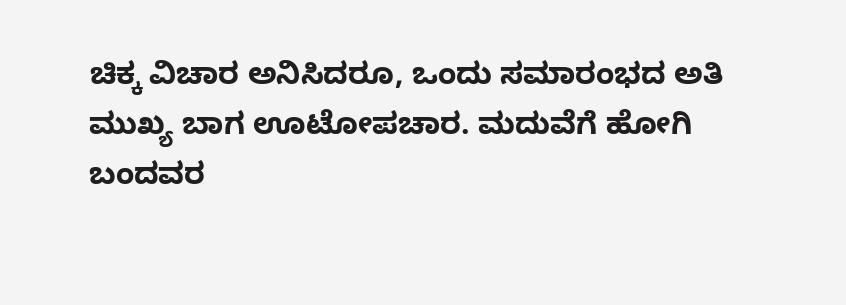ಚಿಕ್ಕ ವಿಚಾರ ಅನಿಸಿದರೂ, ಒಂದು ಸಮಾರಂಭದ ಅತಿ ಮುಖ್ಯ ಬಾಗ ಊಟೋಪಚಾರ. ಮದುವೆಗೆ ಹೋಗಿ ಬಂದವರ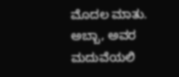ಮೊದಲ ಮಾತು. ಅಬ್ಬಾ, ಅವರ ಮದುವೆಯಲಿ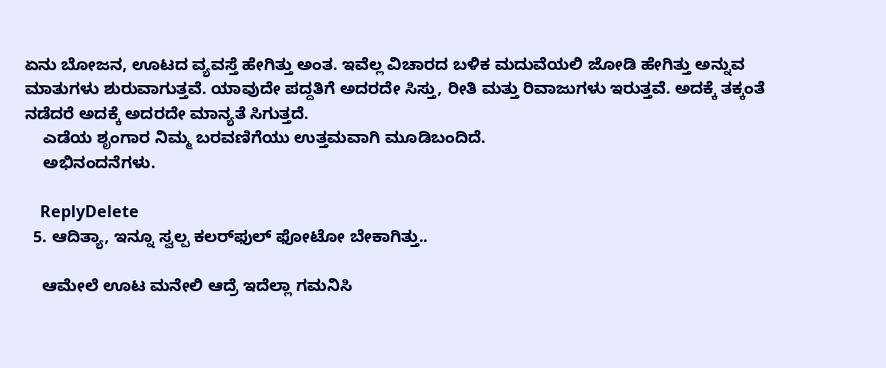ಏನು ಬೋಜನ, ಊಟದ ವ್ಯವಸ್ತೆ ಹೇಗಿತ್ತು ಅಂತ. ಇವೆಲ್ಲ ವಿಚಾರದ ಬಳಿಕ ಮದುವೆಯಲಿ ಜೋಡಿ ಹೇಗಿತ್ತು ಅನ್ನುವ ಮಾತುಗಳು ಶುರುವಾಗುತ್ತವೆ. ಯಾವುದೇ ಪದ್ದತಿಗೆ ಅದರದೇ ಸಿಸ್ತು, ರೀತಿ ಮತ್ತು ರಿವಾಜುಗಳು ಇರುತ್ತವೆ. ಅದಕ್ಕೆ ತಕ್ಕಂತೆ ನಡೆದರೆ ಅದಕ್ಕೆ ಅದರದೇ ಮಾನ್ಯತೆ ಸಿಗುತ್ತದೆ.
    ಎಡೆಯ ಶೃಂಗಾರ ನಿಮ್ಮ ಬರವಣಿಗೆಯು ಉತ್ತಮವಾಗಿ ಮೂಡಿಬಂದಿದೆ.
    ಅಭಿನಂದನೆಗಳು.

    ReplyDelete
  5. ಆದಿತ್ಯಾ, ಇನ್ನೂ ಸ್ವಲ್ಪ ಕಲರ್‌ಫುಲ್ ಫೋಟೋ ಬೇಕಾಗಿತ್ತು..

    ಆಮೇಲೆ ಊಟ ಮನೇಲಿ ಆದ್ರೆ ಇದೆಲ್ಲಾ ಗಮನಿಸಿ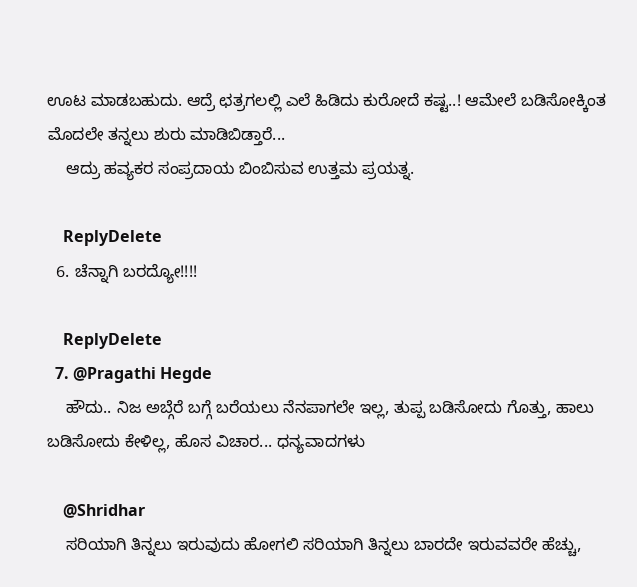ಊಟ ಮಾಡಬಹುದು. ಆದ್ರೆ ಛತ್ರಗಲಲ್ಲಿ ಎಲೆ ಹಿಡಿದು ಕುರೋದೆ ಕಷ್ಟ..! ಆಮೇಲೆ ಬಡಿಸೋಕ್ಕಿಂತ ಮೊದಲೇ ತನ್ನಲು ಶುರು ಮಾಡಿಬಿಡ್ತಾರೆ...
    ಆದ್ರು ಹವ್ಯಕರ ಸಂಪ್ರದಾಯ ಬಿಂಬಿಸುವ ಉತ್ತಮ ಪ್ರಯತ್ನ.

    ReplyDelete
  6. ಚೆನ್ನಾಗಿ ಬರದ್ಯೋ!!!!

    ReplyDelete
  7. @Pragathi Hegde
    ಹೌದು.. ನಿಜ ಅಬ್ಗೆರೆ ಬಗ್ಗೆ ಬರೆಯಲು ನೆನಪಾಗಲೇ ಇಲ್ಲ, ತುಪ್ಪ ಬಡಿಸೋದು ಗೊತ್ತು, ಹಾಲು ಬಡಿಸೋದು ಕೇಳಿಲ್ಲ, ಹೊಸ ವಿಚಾರ... ಧನ್ಯವಾದಗಳು

    @Shridhar
    ಸರಿಯಾಗಿ ತಿನ್ನಲು ಇರುವುದು ಹೋಗಲಿ ಸರಿಯಾಗಿ ತಿನ್ನಲು ಬಾರದೇ ಇರುವವರೇ ಹೆಚ್ಚು,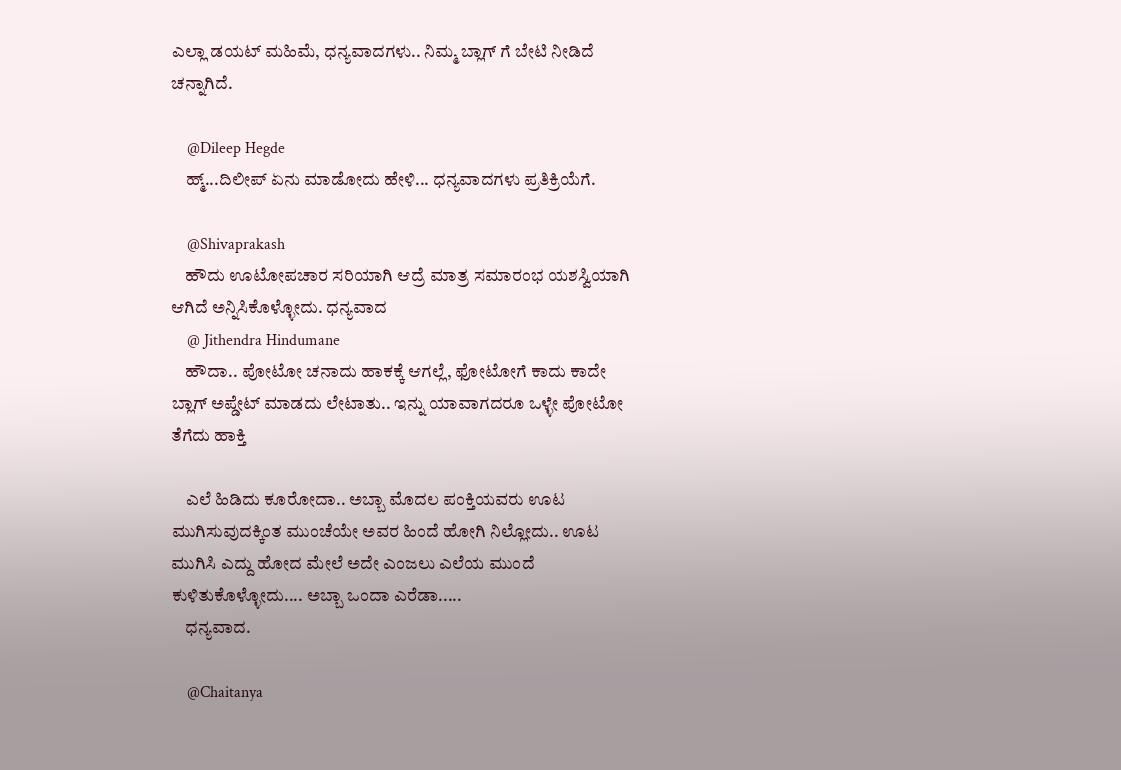ಎಲ್ಲಾ ಡಯಟ್ ಮಹಿಮೆ, ಧನ್ಯವಾದಗಳು.. ನಿಮ್ಮ ಬ್ಲಾಗ್ ಗೆ ಬೇಟಿ ನೀಡಿದೆ ಚನ್ನಾಗಿದೆ.

    @Dileep Hegde
    ಹ್ಮ್...ದಿಲೀಪ್ ಏನು ಮಾಡೋದು ಹೇಳಿ... ಧನ್ಯವಾದಗಳು ಪ್ರತಿಕ್ರಿಯೆಗೆ.

    @Shivaprakash
    ಹೌದು ಊಟೋಪಚಾರ ಸರಿಯಾಗಿ ಆದ್ರೆ ಮಾತ್ರ ಸಮಾರಂಭ ಯಶಸ್ವಿಯಾಗಿ ಆಗಿದೆ ಅನ್ನಿಸಿಕೊಳ್ಳೋದು. ಧನ್ಯವಾದ
    @ Jithendra Hindumane
    ಹೌದಾ.. ಪೋಟೋ ಚನಾದು ಹಾಕಕ್ಕೆ ಆಗಲ್ಲೆ, ಫೋಟೋಗೆ ಕಾದು ಕಾದೇ ಬ್ಲಾಗ್ ಅಪ್ಡೇಟ್ ಮಾಡದು ಲೇಟಾತು.. ಇನ್ನು ಯಾವಾಗದರೂ ಒಳ್ಳೇ ಪೋಟೋ ತೆಗೆದು ಹಾಕ್ತಿ

    ಎಲೆ ಹಿಡಿದು ಕೂರೋದಾ.. ಅಬ್ಬಾ ಮೊದಲ ಪಂಕ್ತಿಯವರು ಊಟ ಮುಗಿಸುವುದಕ್ಕಿಂತ ಮುಂಚೆಯೇ ಅವರ ಹಿಂದೆ ಹೋಗಿ ನಿಲ್ಲೋದು.. ಊಟ ಮುಗಿಸಿ ಎದ್ದು ಹೋದ ಮೇಲೆ ಅದೇ ಎಂಜಲು ಎಲೆಯ ಮುಂದೆ ಕುಳಿತುಕೊಳ್ಳೋದು.... ಅಬ್ಬಾ ಒಂದಾ ಎರೆಡಾ.....
    ಧನ್ಯವಾದ.

    @Chaitanya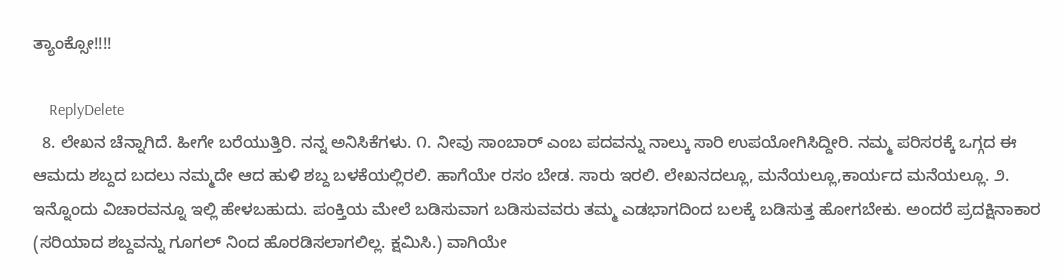ತ್ಯಾಂಕ್ಸೋ!!!!

    ReplyDelete
  8. ಲೇಖನ ಚೆನ್ನಾಗಿದೆ. ಹೀಗೇ ಬರೆಯುತ್ತಿರಿ. ನನ್ನ ಅನಿಸಿಕೆಗಳು. ೧. ನೀವು ಸಾಂಬಾರ್ ಎಂಬ ಪದವನ್ನು ನಾಲ್ಕು ಸಾರಿ ಉಪಯೋಗಿಸಿದ್ದೀರಿ. ನಮ್ಮ ಪರಿಸರಕ್ಕೆ ಒಗ್ಗದ ಈ ಆಮದು ಶಬ್ದದ ಬದಲು ನಮ್ಮದೇ ಆದ ಹುಳಿ ಶಬ್ದ ಬಳಕೆಯಲ್ಲಿರಲಿ. ಹಾಗೆಯೇ ರಸಂ ಬೇಡ. ಸಾರು ಇರಲಿ. ಲೇಖನದಲ್ಲೂ, ಮನೆಯಲ್ಲೂ,ಕಾರ್ಯದ ಮನೆಯಲ್ಲೂ. ೨. ಇನ್ನೊಂದು ವಿಚಾರವನ್ನೂ ಇಲ್ಲಿ ಹೇಳಬಹುದು. ಪಂಕ್ತಿಯ ಮೇಲೆ ಬಡಿಸುವಾಗ ಬಡಿಸುವವರು ತಮ್ಮ ಎಡಭಾಗದಿಂದ ಬಲಕ್ಕೆ ಬಡಿಸುತ್ತ ಹೋಗಬೇಕು. ಅಂದರೆ ಪ್ರದಕ್ಷಿನಾಕಾರ (ಸರಿಯಾದ ಶಬ್ದವನ್ನು ಗೂಗಲ್ ನಿಂದ ಹೊರಡಿಸಲಾಗಲಿಲ್ಲ. ಕ್ಷಮಿಸಿ.) ವಾಗಿಯೇ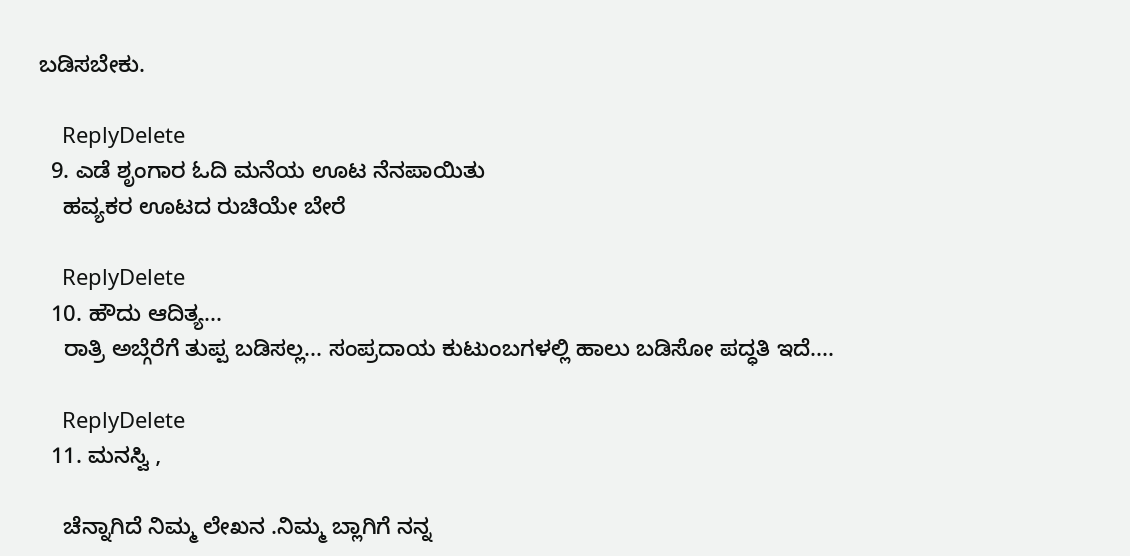ಬಡಿಸಬೇಕು.

    ReplyDelete
  9. ಎಡೆ ಶೃಂಗಾರ ಓದಿ ಮನೆಯ ಊಟ ನೆನಪಾಯಿತು
    ಹವ್ಯಕರ ಊಟದ ರುಚಿಯೇ ಬೇರೆ

    ReplyDelete
  10. ಹೌದು ಆದಿತ್ಯ...
    ರಾತ್ರಿ ಅಬ್ಗೆರೆಗೆ ತುಪ್ಪ ಬಡಿಸಲ್ಲ... ಸಂಪ್ರದಾಯ ಕುಟುಂಬಗಳಲ್ಲಿ ಹಾಲು ಬಡಿಸೋ ಪದ್ಧತಿ ಇದೆ....

    ReplyDelete
  11. ಮನಸ್ವಿ ,

    ಚೆನ್ನಾಗಿದೆ ನಿಮ್ಮ ಲೇಖನ .ನಿಮ್ಮ ಬ್ಲಾಗಿಗೆ ನನ್ನ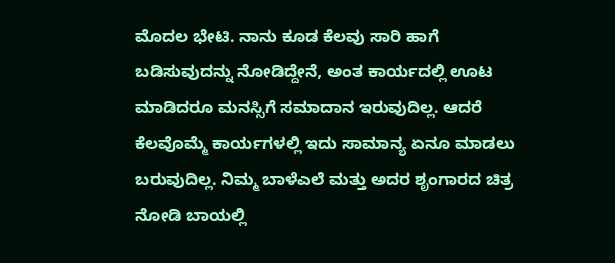ಮೊದಲ ಭೇಟಿ. ನಾನು ಕೂಡ ಕೆಲವು ಸಾರಿ ಹಾಗೆ ಬಡಿಸುವುದನ್ನು ನೋಡಿದ್ದೇನೆ, ಅಂತ ಕಾರ್ಯದಲ್ಲಿ ಊಟ ಮಾಡಿದರೂ ಮನಸ್ಸಿಗೆ ಸಮಾದಾನ ಇರುವುದಿಲ್ಲ. ಆದರೆ ಕೆಲವೊಮ್ಮೆ ಕಾರ್ಯಗಳಲ್ಲಿ ಇದು ಸಾಮಾನ್ಯ ಏನೂ ಮಾಡಲು ಬರುವುದಿಲ್ಲ. ನಿಮ್ಮ ಬಾಳೆಎಲೆ ಮತ್ತು ಅದರ ಶೃಂಗಾರದ ಚಿತ್ರ ನೋಡಿ ಬಾಯಲ್ಲಿ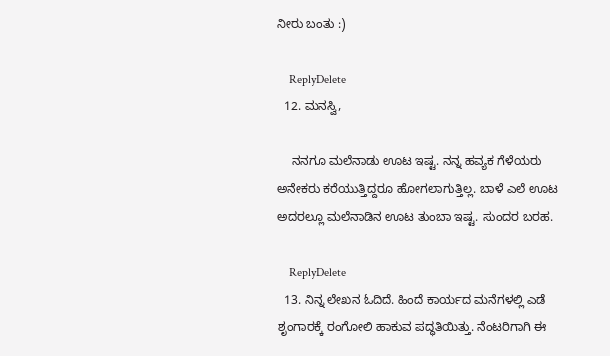ನೀರು ಬಂತು :)

    ReplyDelete
  12. ಮನಸ್ವಿ,

    ನನಗೂ ಮಲೆನಾಡು ಊಟ ಇಷ್ಟ. ನನ್ನ ಹವ್ಯಕ ಗೆಳೆಯರು ಅನೇಕರು ಕರೆಯುತ್ತಿದ್ದರೂ ಹೋಗಲಾಗುತ್ತಿಲ್ಲ. ಬಾಳೆ ಎಲೆ ಊಟ ಅದರಲ್ಲೂ ಮಲೆನಾಡಿನ ಊಟ ತುಂಬಾ ಇಷ್ಟ. ಸುಂದರ ಬರಹ.

    ReplyDelete
  13. ನಿನ್ನ ಲೇಖನ ಓದಿದೆ. ಹಿಂದೆ ಕಾರ್ಯದ ಮನೆಗಳಲ್ಲಿ ಎಡೆ ಶೃಂಗಾರಕ್ಕೆ ರಂಗೋಲಿ ಹಾಕುವ ಪದ್ಧತಿಯಿತ್ತು. ನೆಂಟರಿಗಾಗಿ ಈ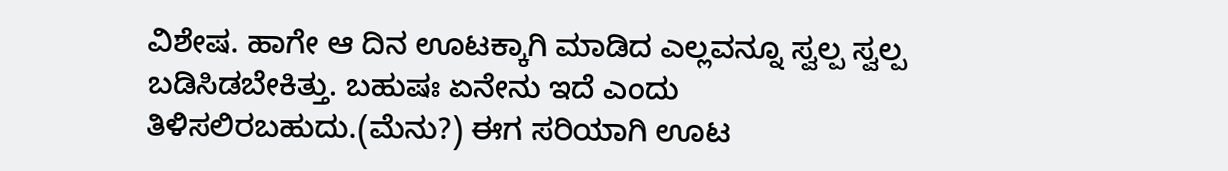ವಿಶೇಷ. ಹಾಗೇ ಆ ದಿನ ಊಟಕ್ಕಾಗಿ ಮಾಡಿದ ಎಲ್ಲವನ್ನೂ ಸ್ವಲ್ಪ ಸ್ವಲ್ಪ ಬಡಿಸಿಡಬೇಕಿತ್ತು. ಬಹುಷಃ ಏನೇನು ಇದೆ ಎಂದು ತಿಳಿಸಲಿರಬಹುದು.(ಮೆನು?) ಈಗ ಸರಿಯಾಗಿ ಊಟ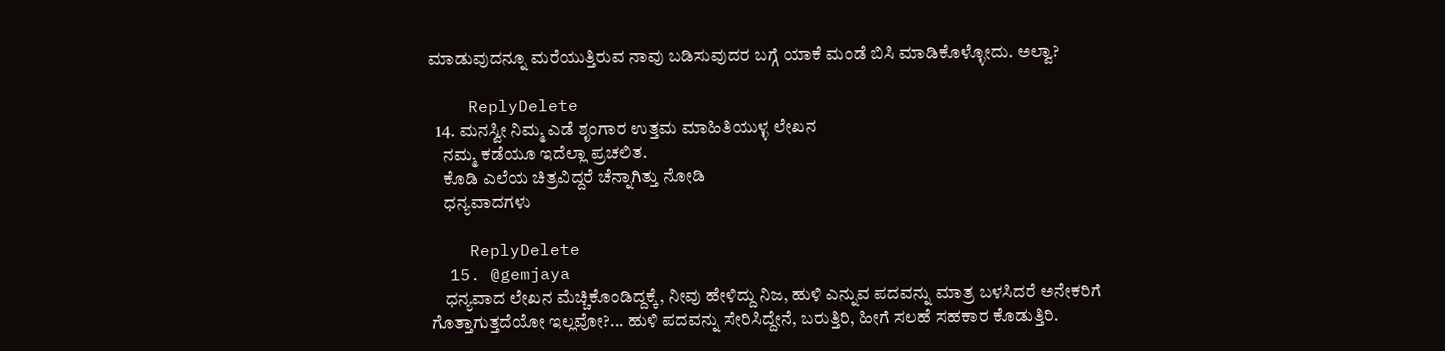ಮಾಡುವುದನ್ನೂ ಮರೆಯುತ್ತಿರುವ ನಾವು ಬಡಿಸುವುದರ ಬಗ್ಗೆ ಯಾಕೆ ಮಂಡೆ ಬಿಸಿ ಮಾಡಿಕೊಳ್ಳೋದು. ಅಲ್ವಾ?

    ReplyDelete
  14. ಮನಸ್ವೀ ನಿಮ್ಮ ಎಡೆ ಶೃಂಗಾರ ಉತ್ತಮ ಮಾಹಿತಿಯುಳ್ಳ ಲೇಖನ
    ನಮ್ಮ ಕಡೆಯೂ ಇದೆಲ್ಲಾ ಪ್ರಚಲಿತ.
    ಕೊಡಿ ಎಲೆಯ ಚಿತ್ರವಿದ್ದರೆ ಚೆನ್ನಾಗಿತ್ತು ನೋಡಿ
    ಧನ್ಯವಾದಗಳು

    ReplyDelete
  15. @gemjaya
    ಧನ್ಯವಾದ ಲೇಖನ ಮೆಚ್ಚಿಕೊಂಡಿದ್ದಕ್ಕೆ, ನೀವು ಹೇಳಿದ್ದು ನಿಜ, ಹುಳಿ ಎನ್ನುವ ಪದವನ್ನು ಮಾತ್ರ ಬಳಸಿದರೆ ಅನೇಕರಿಗೆ ಗೊತ್ತಾಗುತ್ತದೆಯೋ ಇಲ್ಲವೋ?... ಹುಳಿ ಪದವನ್ನು ಸೇರಿಸಿದ್ದೇನೆ, ಬರುತ್ತಿರಿ, ಹೀಗೆ ಸಲಹೆ ಸಹಕಾರ ಕೊಡುತ್ತಿರಿ.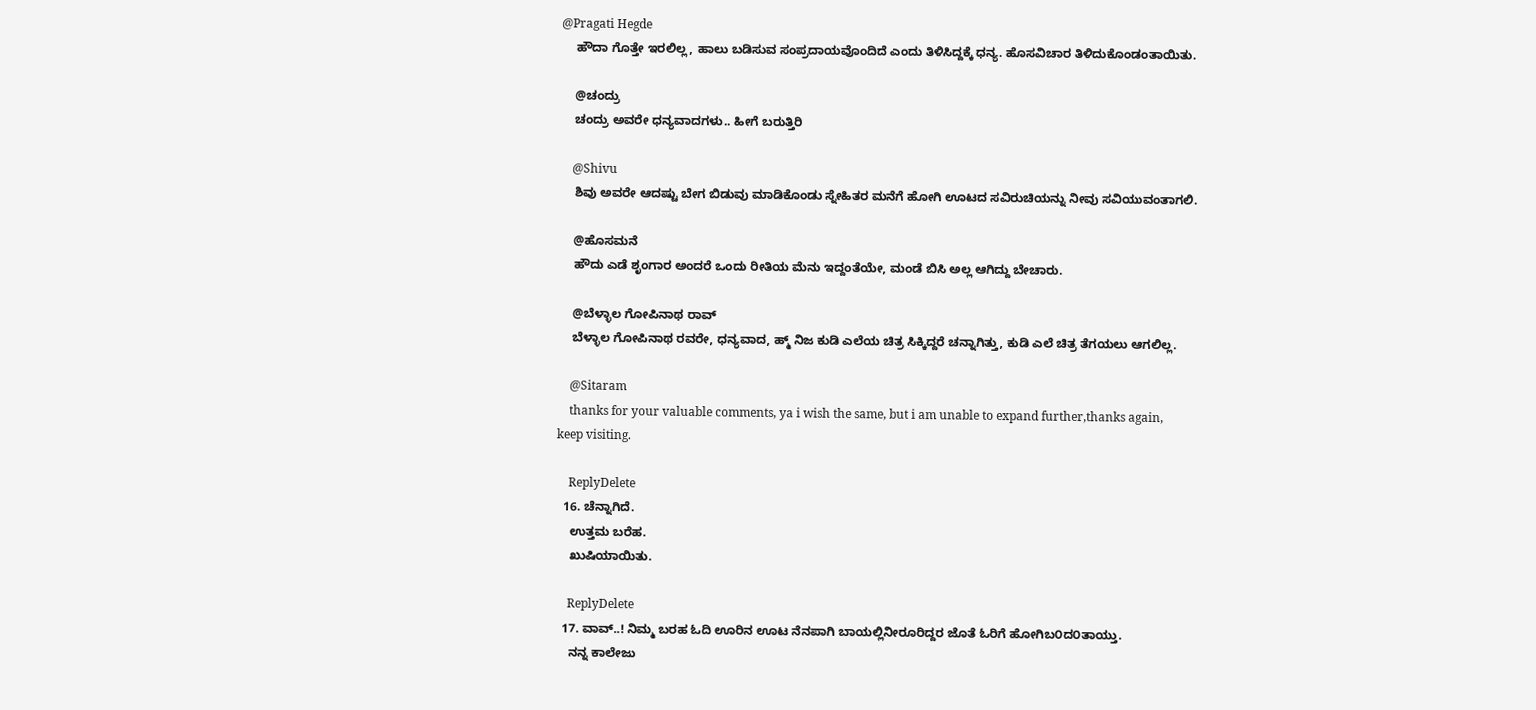@Pragati Hegde
    ಹೌದಾ ಗೊತ್ತೇ ಇರಲಿಲ್ಲ, ಹಾಲು ಬಡಿಸುವ ಸಂಪ್ರದಾಯವೊಂದಿದೆ ಎಂದು ತಿಳಿಸಿದ್ದಕ್ಕೆ ಧನ್ಯ. ಹೊಸವಿಚಾರ ತಿಳಿದುಕೊಂಡಂತಾಯಿತು.

    @ಚಂದ್ರು
    ಚಂದ್ರು ಅವರೇ ಧನ್ಯವಾದಗಳು.. ಹೀಗೆ ಬರುತ್ತಿರಿ

    @Shivu
    ಶಿವು ಅವರೇ ಆದಷ್ಟು ಬೇಗ ಬಿಡುವು ಮಾಡಿಕೊಂಡು ಸ್ನೇಹಿತರ ಮನೆಗೆ ಹೋಗಿ ಊಟದ ಸವಿರುಚಿಯನ್ನು ನೀವು ಸವಿಯುವಂತಾಗಲಿ.

    @ಹೊಸಮನೆ
    ಹೌದು ಎಡೆ ಶೃಂಗಾರ ಅಂದರೆ ಒಂದು ರೀತಿಯ ಮೆನು ಇದ್ದಂತೆಯೇ, ಮಂಡೆ ಬಿಸಿ ಅಲ್ಲ ಆಗಿದ್ದು ಬೇಚಾರು.

    @ಬೆಳ್ಳಾಲ ಗೋಪಿನಾಥ ರಾವ್
    ಬೆಳ್ಳಾಲ ಗೋಪಿನಾಥ ರವರೇ, ಧನ್ಯವಾದ, ಹ್ಮ್ ನಿಜ ಕುಡಿ ಎಲೆಯ ಚಿತ್ರ ಸಿಕ್ಕಿದ್ದರೆ ಚನ್ನಾಗಿತ್ತು, ಕುಡಿ ಎಲೆ ಚಿತ್ರ ತೆಗಯಲು ಆಗಲಿಲ್ಲ.

    @Sitaram
    thanks for your valuable comments, ya i wish the same, but i am unable to expand further,thanks again, keep visiting.

    ReplyDelete
  16. ಚೆನ್ನಾಗಿದೆ.
    ಉತ್ತಮ ಬರೆಹ.
    ಖುಷಿಯಾಯಿತು.

    ReplyDelete
  17. ವಾವ್..! ನಿಮ್ಮ ಬರಹ ಓದಿ ಊರಿನ ಊಟ ನೆನಪಾಗಿ ಬಾಯಲ್ಲಿನೀರೂರಿದ್ದರ ಜೊತೆ ಓರಿಗೆ ಹೋಗಿಬ೦ದ೦ತಾಯ್ತು.
    ನನ್ನ ಕಾಲೇಜು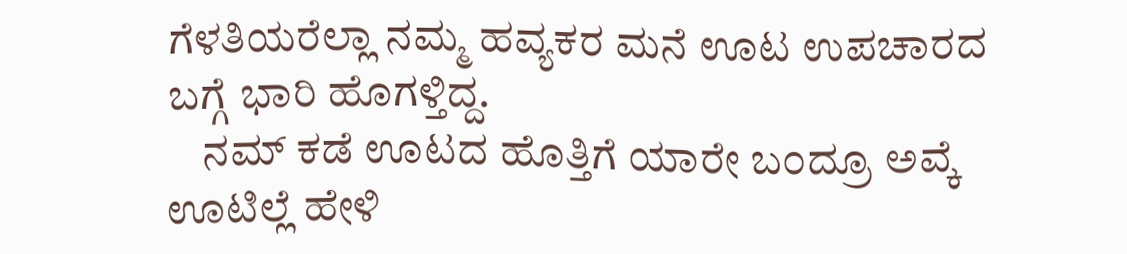ಗೆಳತಿಯರೆಲ್ಲಾ ನಮ್ಮ ಹವ್ಯಕರ ಮನೆ ಊಟ ಉಪಚಾರದ ಬಗ್ಗೆ ಭಾರಿ ಹೊಗಳ್ತಿದ್ದ.
    ನಮ್ ಕಡೆ ಊಟದ ಹೊತ್ತಿಗೆ ಯಾರೇ ಬ೦ದ್ರೂ ಅವ್ಕೆ ಊಟಿಲ್ಲೆ ಹೇಳಿ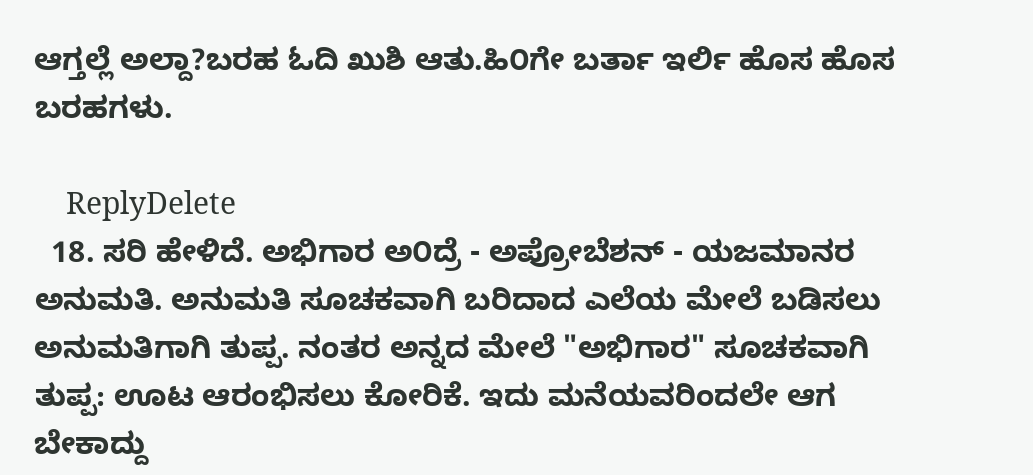ಆಗ್ತಲ್ಲೆ ಅಲ್ದಾ?ಬರಹ ಓದಿ ಖುಶಿ ಆತು.ಹಿ೦ಗೇ ಬರ್ತಾ ಇರ್ಲಿ ಹೊಸ ಹೊಸ ಬರಹಗಳು.

    ReplyDelete
  18. ಸರಿ ಹೇಳಿದೆ. ಅಭಿಗಾರ ಅ೦ದ್ರೆ - ಅಪ್ರೋಬೆಶನ್ - ಯಜಮಾನರ ಅನುಮತಿ. ಅನುಮತಿ ಸೂಚಕವಾಗಿ ಬರಿದಾದ ಎಲೆಯ ಮೇಲೆ ಬಡಿಸಲು ಅನುಮತಿಗಾಗಿ ತುಪ್ಪ. ನಂತರ ಅನ್ನದ ಮೇಲೆ "ಅಭಿಗಾರ" ಸೂಚಕವಾಗಿ ತುಪ್ಪ: ಊಟ ಆರಂಭಿಸಲು ಕೋರಿಕೆ. ಇದು ಮನೆಯವರಿಂದಲೇ ಆಗ ಬೇಕಾದ್ದು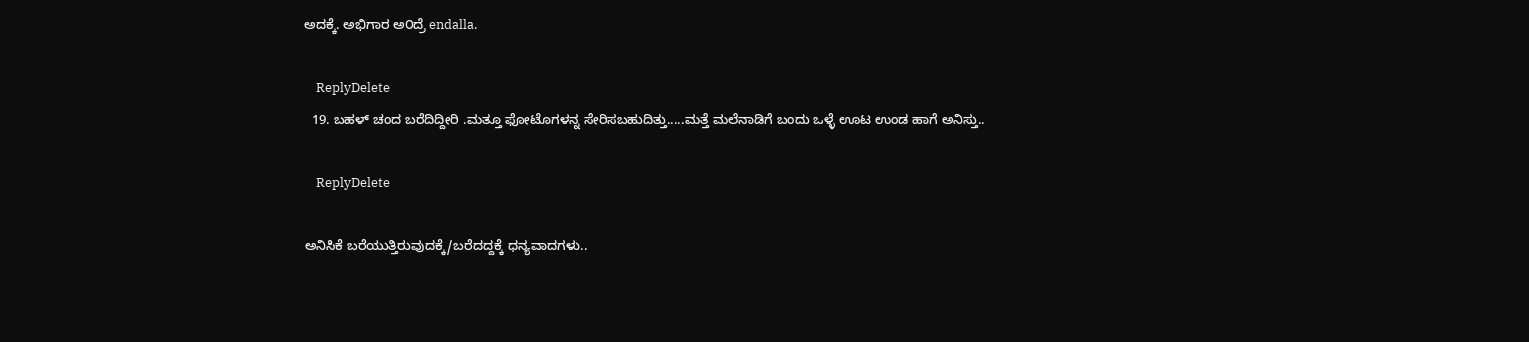ಅದಕ್ಕೆ. ಅಭಿಗಾರ ಅ೦ದ್ರೆ endalla.

    ReplyDelete
  19. ಬಹಳ್ ಚಂದ ಬರೆದಿದ್ದೀರಿ .ಮತ್ತೂ ಫೋಟೊಗಳನ್ನ ಸೇರಿಸಬಹುದಿತ್ತು.....ಮತ್ತೆ ಮಲೆನಾಡಿಗೆ ಬಂದು ಒಳ್ಳೆ ಊಟ ಉಂಡ ಹಾಗೆ ಅನಿಸ್ತು..

    ReplyDelete

ಅನಿಸಿಕೆ ಬರೆಯುತ್ತಿರುವುದಕ್ಕೆ/ಬರೆದದ್ದಕ್ಕೆ ಧನ್ಯವಾದಗಳು..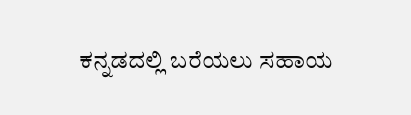ಕನ್ನಡದಲ್ಲಿ ಬರೆಯಲು ಸಹಾಯ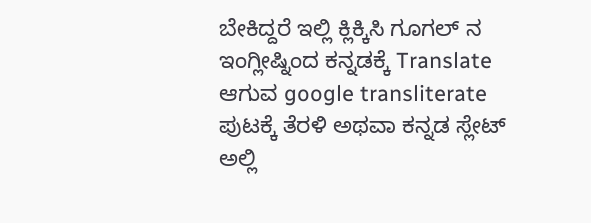ಬೇಕಿದ್ದರೆ ಇಲ್ಲಿ ಕ್ಲಿಕ್ಕಿಸಿ ಗೂಗಲ್ ನ ಇಂಗ್ಲೀಷ್ನಿಂದ ಕನ್ನಡಕ್ಕೆ Translate ಆಗುವ google transliterate ಪುಟಕ್ಕೆ ತೆರಳಿ ಅಥವಾ ಕನ್ನಡ ಸ್ಲೇಟ್ ಅಲ್ಲಿ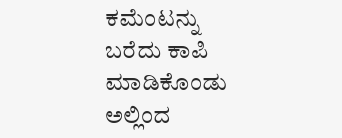ಕಮೆಂಟನ್ನು ಬರೆದು ಕಾಪಿ ಮಾಡಿಕೊಂಡು ಅಲ್ಲಿಂದ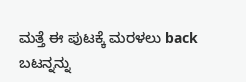ಮತ್ತೆ ಈ ಪುಟಕ್ಕೆ ಮರಳಲು back ಬಟನ್ನನ್ನು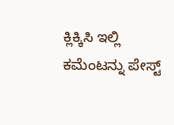ಕ್ಲಿಕ್ಕಿಸಿ ಇಲ್ಲಿ ಕಮೆಂಟನ್ನು ಪೇಸ್ಟ್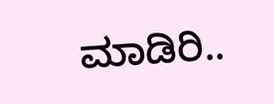ಮಾಡಿರಿ..